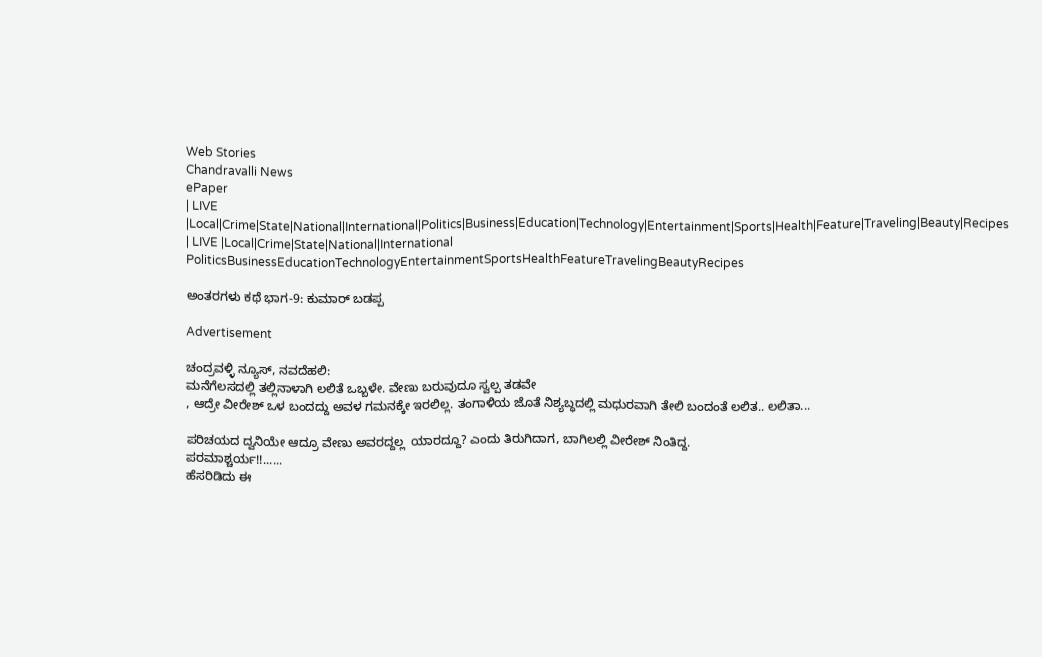Web Stories
Chandravalli News
ePaper
| LIVE |Local|Crime|State|National|International|Politics|Business|Education|Technology|Entertainment|Sports|Health|Feature|Traveling|Beauty|Recipes
| LIVE |Local|Crime|State|National|International
PoliticsBusinessEducationTechnologyEntertainmentSportsHealthFeatureTravelingBeautyRecipes

ಅಂತರಗಳು ಕಥೆ ಭಾಗ-9: ಕುಮಾರ್ ಬಡಪ್ಪ

Advertisement

ಚಂದ್ರವಳ್ಳಿ ನ್ಯೂಸ್, ನವದೆಹಲಿ:
ಮನೆಗೆಲಸದಲ್ಲಿ ತಲ್ಲಿನಾಳಾಗಿ ಲಲಿತೆ ಒಬ್ಬಳೇ. ವೇಣು ಬರುವುದೂ ಸ್ವಲ್ಪ ತಡವೇ
, ಆದ್ರೇ ವೀರೇಶ್ ಒಳ ಬಂದದ್ದು ಅವಳ ಗಮನಕ್ಕೇ ಇರಲಿಲ್ಲ. ತಂಗಾಳಿಯ ಜೊತೆ ನಿಶ್ಯಬ್ಧದಲ್ಲಿ ಮಧುರವಾಗಿ ತೇಲಿ ಬಂದಂತೆ ಲಲಿತ.. ಲಲಿತಾ...

ಪರಿಚಯದ ದ್ವನಿಯೇ ಆದ್ರೂ ವೇಣು ಅವರದ್ದಲ್ಲ  ಯಾರದ್ದೂ? ಎಂದು ತಿರುಗಿದಾಗ, ಬಾಗಿಲಲ್ಲಿ ವೀರೇಶ್ ನಿಂತಿದ್ದ.
ಪರಮಾಶ್ಚರ್ಯ!!......
ಹೆಸರಿಡಿದು ಈ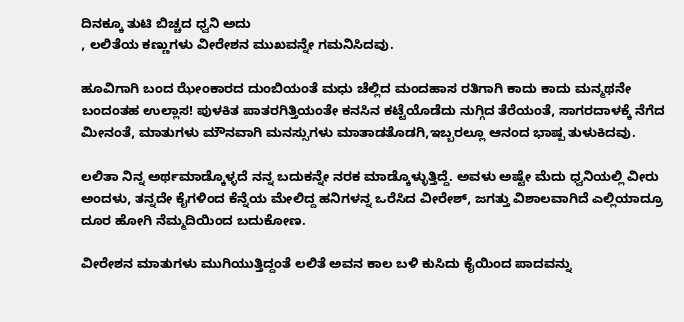ದಿನಕ್ಕೂ ತುಟಿ ಬಿಚ್ಚದ ಧ್ವನಿ ಅದು
, ಲಲಿತೆಯ ಕಣ್ಣುಗಳು ವೀರೇಶನ ಮುಖವನ್ನೇ ಗಮನಿಸಿದವು.

ಹೂವಿಗಾಗಿ ಬಂದ ಝೇಂಕಾರದ ದುಂಬಿಯಂತೆ ಮಧು ಚೆಲ್ಲಿದ ಮಂದಹಾಸ ರತಿಗಾಗಿ ಕಾದು ಕಾದು ಮನ್ಮಥನೇ ಬಂದಂತಹ ಉಲ್ಲಾಸ! ಪುಳಕಿತ ಪಾತರಗಿತ್ತಿಯಂತೇ ಕನಸಿನ ಕಟ್ಟೆಯೊಡೆದು ನುಗ್ಗಿದ ತೆರೆಯಂತೆ, ಸಾಗರದಾಳಕ್ಕೆ ನೆಗೆದ ಮೀನಂತೆ, ಮಾತುಗಳು ಮೌನವಾಗಿ ಮನಸ್ಸುಗಳು ಮಾತಾಡತೊಡಗಿ,ಇಬ್ಬರಲ್ಲೂ ಆನಂದ ಭಾಷ್ಪ ತುಳುಕಿದವು.

ಲಲಿತಾ ನಿನ್ನ ಅರ್ಥಮಾಡ್ಕೊಳ್ಳದೆ ನನ್ನ ಬದುಕನ್ನೇ ನರಕ ಮಾಡ್ಕೊಳ್ಳುತ್ತಿದ್ದೆ. ಅವಳು ಅಷ್ಟೇ ಮೆದು ಧ್ವನಿಯಲ್ಲಿ ವೀರು ಅಂದಳು, ತನ್ನದೇ ಕೈಗಳಿಂದ ಕೆನ್ನೆಯ ಮೇಲಿದ್ದ ಹನಿಗಳನ್ನ ಒರೆಸಿದ ವೀರೇಶ್, ಜಗತ್ತು ವಿಶಾಲವಾಗಿದೆ ಎಲ್ಲಿಯಾದ್ರೂ ದೂರ ಹೋಗಿ ನೆಮ್ಮದಿಯಿಂದ ಬದುಕೋಣ.

ವೀರೇಶನ ಮಾತುಗಳು ಮುಗಿಯುತ್ತಿದ್ದಂತೆ ಲಲಿತೆ ಅವನ ಕಾಲ ಬಳಿ ಕುಸಿದು ಕೈಯಿಂದ ಪಾದವನ್ನು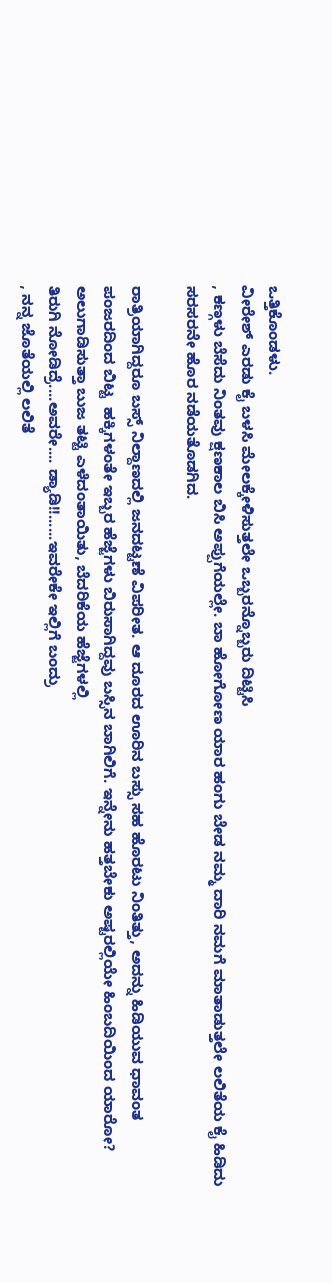ಒತ್ತಿಕೊಂಡಳು.
ವೀರೇಶ್ ಎರಡು ಕೈ ಬಳಸಿ ಮೇಲಕ್ಕೇಳಿಸುತ್ತಲೇ ಒಬ್ಬರನ್ನೊಬ್ಬರು ದಿಟ್ಟಿಸಿ
, ಕಣ್ಗಳು ಬೆಸೆದು ನಿಂತವು ಕ್ಷಣಕಾಲ ಬಿಸಿ ಅಪ್ಪುಗೆಯಲ್ಲೇ. ಬಾ ಹೋಗೋಣ ಯಾರ ಹಂಗು ಬೇಡ ನಮ್ಮ ದಾರಿ ನಮಗೆ ಮಾತಾಡುತ್ತಲೇ ಲಲಿತೆಯ ಕೈ ಹಿಡಿದು ಸರಸರನೇ ಹೊರ ನಡೆಯತೊಡಗಿದ.

ರಾತ್ರಿಯಾಗಿದ್ದರೂ ಬಸ್ಸ್ ನಿಲ್ದಾಣದಲ್ಲಿ ಜನದಟ್ಟಣೆ ವಿಪರೀತ. ಆ ದೂರದ ಊರಿನ ಬಸ್ಸು ಸಹ ಹೊರಟು ನಿಂತಿತ್ತು, ಅದನ್ನು ಹಿಡಿಯುವ ಧಾವಂತ ಪಂಜರದಿಂದ ಬಿಟ್ಟ  ಹಕ್ಕಿಗಳಂತೇ ಇಬ್ಬರ ಹೆಜ್ಜೆಗಳು ಬಿರುಸಾಗಿದ್ದವು ಬಸ್ಸಿನ ಬಾಗಿಲಿಗೆ. ಇನ್ನೇನು ಹತ್ತಬೇಕು ಅಷ್ಟರಲ್ಲಿಯೇ ಹಿಂಬದಿಯಿಂದ ಯಾರೋ? ಅಲುಗಾಡಿಸುತ್ತಾ ಬುಜ ತಟ್ಟಿ ಎಳೆದಂತಾಯಿತು, ಬೆದರಿಕೆಯ ಹೆಜ್ಜೆಗಳಲ್ಲಿ
ತಿರುಗಿ ನೋಡಿದ್ರೆ....ಅವರೇ.... ಡ್ಯಾಡಿ!!......ಇವರೇಕೇ ಇಲ್ಲಿಗೆ ಬಂದ್ರು
, ನನ್ನ ಜೊತೆಯಲ್ಲಿ ಲಲಿತೆ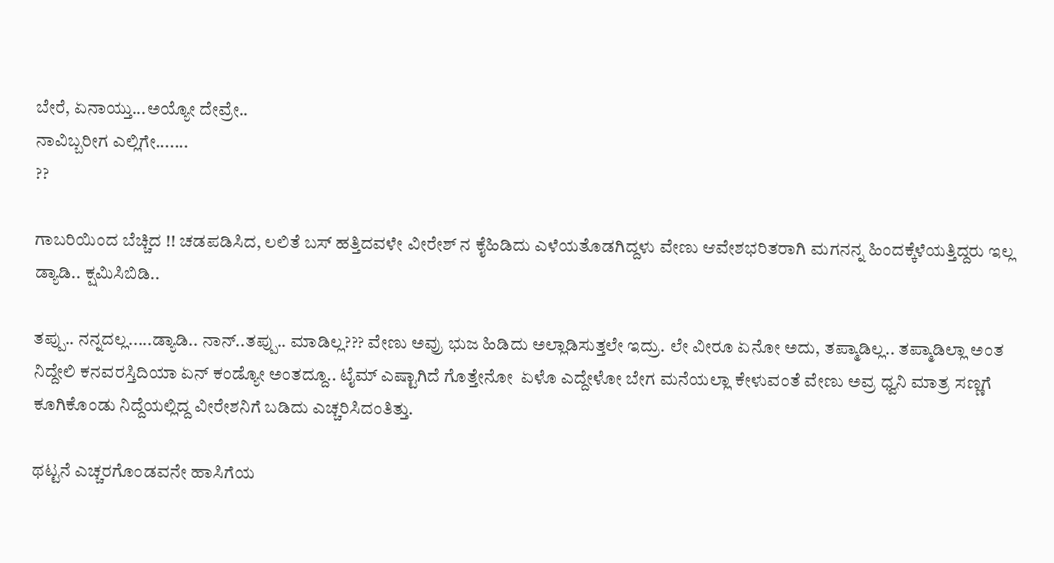ಬೇರೆ, ಏನಾಯ್ತು...ಅಯ್ಯೋ ದೇವ್ರೇ..
ನಾವಿಬ್ಬರೀಗ ಎಲ್ಲಿಗೇ.......
??

ಗಾಬರಿಯಿಂದ ಬೆಚ್ಚಿದ !! ಚಡಪಡಿಸಿದ, ಲಲಿತೆ ಬಸ್ ಹತ್ತಿದವಳೇ ವೀರೇಶ್ ನ ಕೈಹಿಡಿದು ಎಳೆಯತೊಡಗಿದ್ದಳು ವೇಣು ಆವೇಶಭರಿತರಾಗಿ ಮಗನನ್ನ ಹಿಂದಕ್ಕೆಳೆಯತ್ತಿದ್ದರು ಇಲ್ಲ ಡ್ಯಾಡಿ.. ಕ್ಷಮಿಸಿಬಿಡಿ..

ತಪ್ಪು.. ನನ್ನದಲ್ಲ.....ಡ್ಯಾಡಿ.. ನಾನ್..ತಪ್ಪು.. ಮಾಡಿಲ್ಲ??? ವೇಣು ಅವ್ರು ಭುಜ ಹಿಡಿದು ಅಲ್ಲಾಡಿಸುತ್ತಲೇ ಇದ್ರು. ಲೇ ವೀರೂ ಏನೋ ಅದು, ತಪ್ಮಾಡಿಲ್ಲ.. ತಪ್ಮಾಡಿಲ್ಲಾ ಅಂತ  ನಿದ್ದೇಲಿ ಕನವರಸ್ತಿದಿಯಾ ಏನ್ ಕಂಡ್ಯೋ ಅಂತದ್ದೂ.. ಟೈಮ್ ಎಷ್ಟಾಗಿದೆ ಗೊತ್ತೇನೋ  ಏಳೊ ಎದ್ದೇಳೋ ಬೇಗ ಮನೆಯಲ್ಲಾ ಕೇಳುವಂತೆ ವೇಣು ಅವ್ರ ಧ್ವನಿ ಮಾತ್ರ ಸಣ್ಣಗೆ ಕೂಗಿಕೊಂಡು ನಿದ್ದೆಯಲ್ಲಿದ್ದ ವೀರೇಶನಿಗೆ ಬಡಿದು ಎಚ್ಚರಿಸಿದಂತಿತ್ತು.

ಥಟ್ಟನೆ ಎಚ್ಚರಗೊಂಡವನೇ ಹಾಸಿಗೆಯ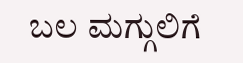ಬಲ ಮಗ್ಗುಲಿಗೆ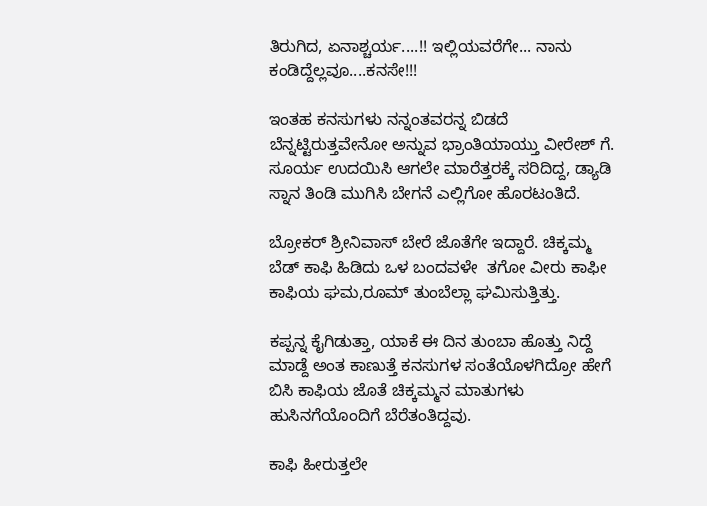ತಿರುಗಿದ, ಏನಾಶ್ಚರ್ಯ....!! ಇಲ್ಲಿಯವರೆಗೇ... ನಾನು ಕಂಡಿದ್ದೆಲ್ಲವೂ....ಕನಸೇ!!!

ಇಂತಹ ಕನಸುಗಳು ನನ್ನಂತವರನ್ನ ಬಿಡದೆ ಬೆನ್ನಟ್ಟಿರುತ್ತವೇನೋ ಅನ್ನುವ ಭ್ರಾಂತಿಯಾಯ್ತು ವೀರೇಶ್ ಗೆ. ಸೂರ್ಯ ಉದಯಿಸಿ ಆಗಲೇ ಮಾರೆತ್ತರಕ್ಕೆ ಸರಿದಿದ್ದ, ಡ್ಯಾಡಿ ಸ್ನಾನ ತಿಂಡಿ ಮುಗಿಸಿ ಬೇಗನೆ ಎಲ್ಲಿಗೋ ಹೊರಟಂತಿದೆ.

ಬ್ರೋಕರ್ ಶ್ರೀನಿವಾಸ್ ಬೇರೆ ಜೊತೆಗೇ ಇದ್ದಾರೆ. ಚಿಕ್ಕಮ್ಮ ಬೆಡ್ ಕಾಫಿ ಹಿಡಿದು ಒಳ ಬಂದವಳೇ  ತಗೋ ವೀರು ಕಾಫೀ  ಕಾಫಿಯ ಘಮ,ರೂಮ್ ತುಂಬೆಲ್ಲಾ ಘಮಿಸುತ್ತಿತ್ತು.

ಕಪ್ಪನ್ನ ಕೈಗಿಡುತ್ತಾ, ಯಾಕೆ ಈ ದಿನ ತುಂಬಾ ಹೊತ್ತು ನಿದ್ದೆ ಮಾಡ್ದೆ ಅಂತ ಕಾಣುತ್ತೆ ಕನಸುಗಳ ಸಂತೆಯೊಳಗಿದ್ರೋ ಹೇಗೆ ಬಿಸಿ ಕಾಫಿಯ ಜೊತೆ ಚಿಕ್ಕಮ್ಮನ ಮಾತುಗಳು ಹುಸಿನಗೆಯೊಂದಿಗೆ ಬೆರೆತಂತಿದ್ದವು.

ಕಾಫಿ ಹೀರುತ್ತಲೇ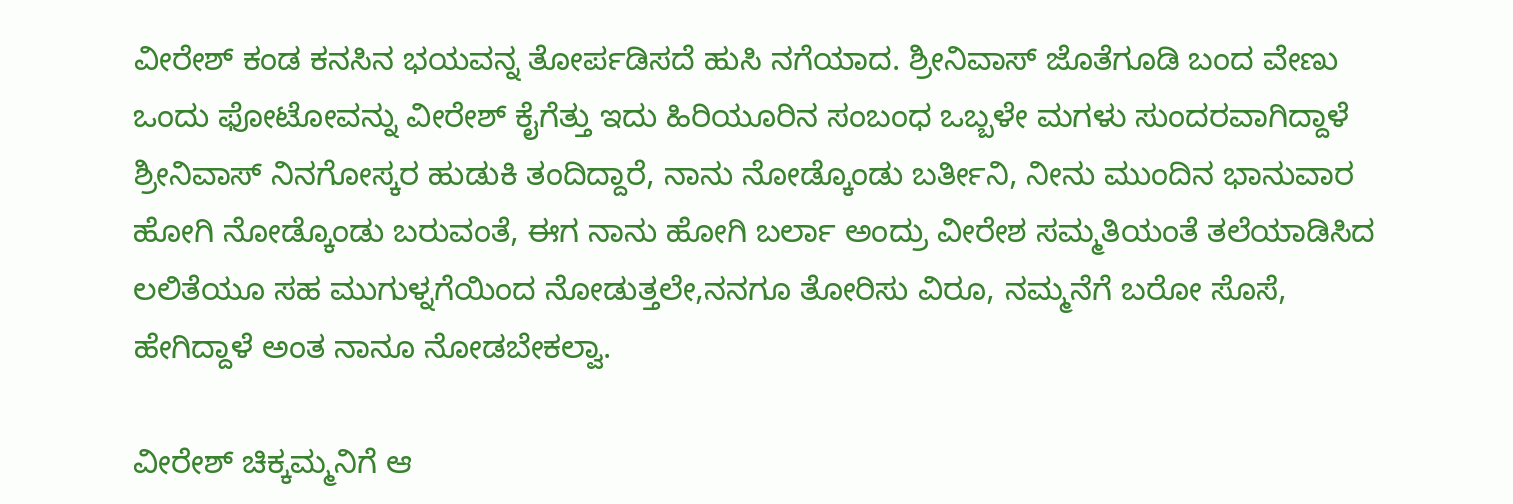ವೀರೇಶ್ ಕಂಡ ಕನಸಿನ ಭಯವನ್ನ ತೋರ್ಪಡಿಸದೆ ಹುಸಿ ನಗೆಯಾದ. ಶ್ರೀನಿವಾಸ್ ಜೊತೆಗೂಡಿ ಬಂದ ವೇಣು ಒಂದು ಫೋಟೋವನ್ನು ವೀರೇಶ್ ಕೈಗೆತ್ತು ಇದು ಹಿರಿಯೂರಿನ ಸಂಬಂಧ ಒಬ್ಬಳೇ ಮಗಳು ಸುಂದರವಾಗಿದ್ದಾಳೆ ಶ್ರೀನಿವಾಸ್ ನಿನಗೋಸ್ಕರ ಹುಡುಕಿ ತಂದಿದ್ದಾರೆ, ನಾನು ನೋಡ್ಕೊಂಡು ಬರ್ತೀನಿ, ನೀನು ಮುಂದಿನ ಭಾನುವಾರ ಹೋಗಿ ನೋಡ್ಕೊಂಡು ಬರುವಂತೆ, ಈಗ ನಾನು ಹೋಗಿ ಬರ್ಲಾ ಅಂದ್ರು ವೀರೇಶ ಸಮ್ಮತಿಯಂತೆ ತಲೆಯಾಡಿಸಿದ ಲಲಿತೆಯೂ ಸಹ ಮುಗುಳ್ನಗೆಯಿಂದ ನೋಡುತ್ತಲೇ,ನನಗೂ ತೋರಿಸು ವಿರೂ, ನಮ್ಮನೆಗೆ ಬರೋ ಸೊಸೆ, ಹೇಗಿದ್ದಾಳೆ ಅಂತ ನಾನೂ ನೋಡಬೇಕಲ್ವಾ.

ವೀರೇಶ್ ಚಿಕ್ಕಮ್ಮನಿಗೆ ಆ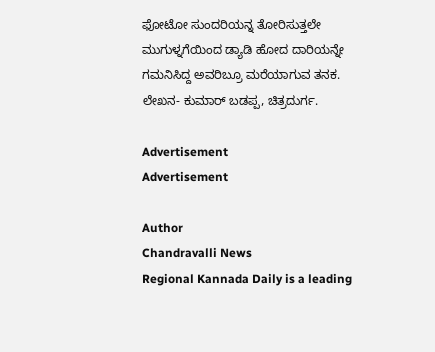ಫೋಟೋ ಸುಂದರಿಯನ್ನ ತೋರಿಸುತ್ತಲೇ ಮುಗುಳ್ನಗೆಯಿಂದ ಡ್ಯಾಡಿ ಹೋದ ದಾರಿಯನ್ನೇ ಗಮನಿಸಿದ್ದ ಅವರಿಬ್ರೂ ಮರೆಯಾಗುವ ತನಕ.
ಲೇಖನ- ಕುಮಾರ್ ಬಡಪ್ಪ, ಚಿತ್ರದುರ್ಗ.

Advertisement
Advertisement

Author
Chandravalli News
Regional Kannada Daily is a leading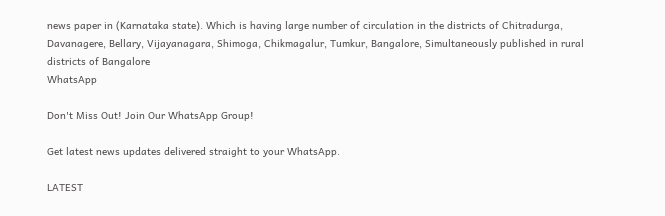news paper in (Karnataka state). Which is having large number of circulation in the districts of Chitradurga, Davanagere, Bellary, Vijayanagara, Shimoga, Chikmagalur, Tumkur, Bangalore, Simultaneously published in rural districts of Bangalore
WhatsApp

Don't Miss Out! Join Our WhatsApp Group!

Get latest news updates delivered straight to your WhatsApp.

LATEST